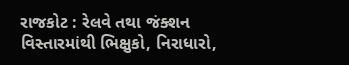રાજકોટ : રેલવે તથા જંક્શન વિસ્તારમાંથી ભિક્ષુકો, નિરાધારો,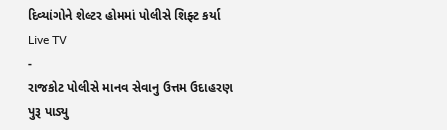દિવ્યાંગોને શેલ્ટર હોમમાં પોલીસે શિફ્ટ કર્યા
Live TV
-
રાજકોટ પોલીસે માનવ સેવાનુ ઉત્તમ ઉદાહરણ પુરૂ પાડ્યુ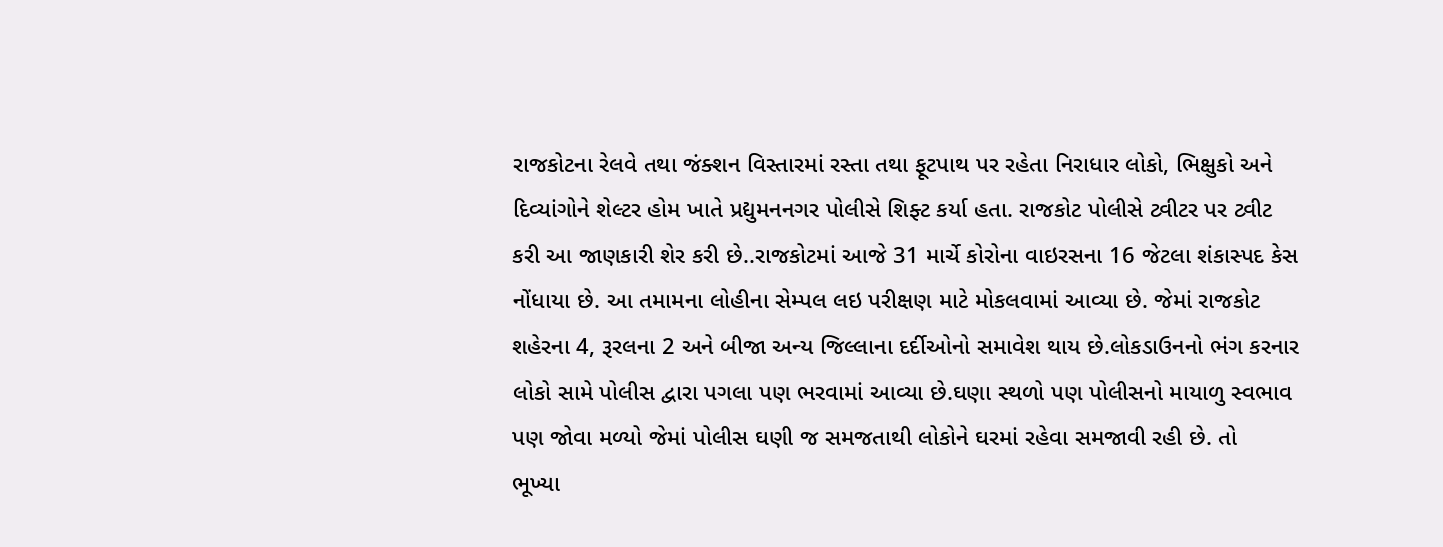રાજકોટના રેલવે તથા જંક્શન વિસ્તારમાં રસ્તા તથા ફૂટપાથ પર રહેતા નિરાધાર લોકો, ભિક્ષુકો અને દિવ્યાંગોને શેલ્ટર હોમ ખાતે પ્રદ્યુમનનગર પોલીસે શિફ્ટ કર્યા હતા. રાજકોટ પોલીસે ટ્વીટર પર ટ્વીટ કરી આ જાણકારી શેર કરી છે..રાજકોટમાં આજે 31 માર્ચે કોરોના વાઇરસના 16 જેટલા શંકાસ્પદ કેસ નોંધાયા છે. આ તમામના લોહીના સેમ્પલ લઇ પરીક્ષણ માટે મોકલવામાં આવ્યા છે. જેમાં રાજકોટ શહેરના 4, રૂરલના 2 અને બીજા અન્ય જિલ્લાના દર્દીઓનો સમાવેશ થાય છે.લોકડાઉનનો ભંગ કરનાર લોકો સામે પોલીસ દ્વારા પગલા પણ ભરવામાં આવ્યા છે.ઘણા સ્થળો પણ પોલીસનો માયાળુ સ્વભાવ પણ જોવા મળ્યો જેમાં પોલીસ ઘણી જ સમજતાથી લોકોને ઘરમાં રહેવા સમજાવી રહી છે. તો
ભૂખ્યા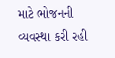માટે ભોજનની વ્યવસ્થા કરી રહી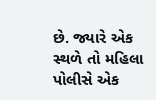છે. જ્યારે એક સ્થળે તો મહિલા પોલીસે એક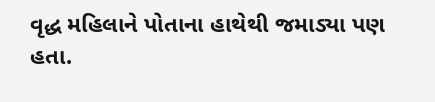વૃદ્ધ મહિલાને પોતાના હાથેથી જમાડ્યા પણ હતા.